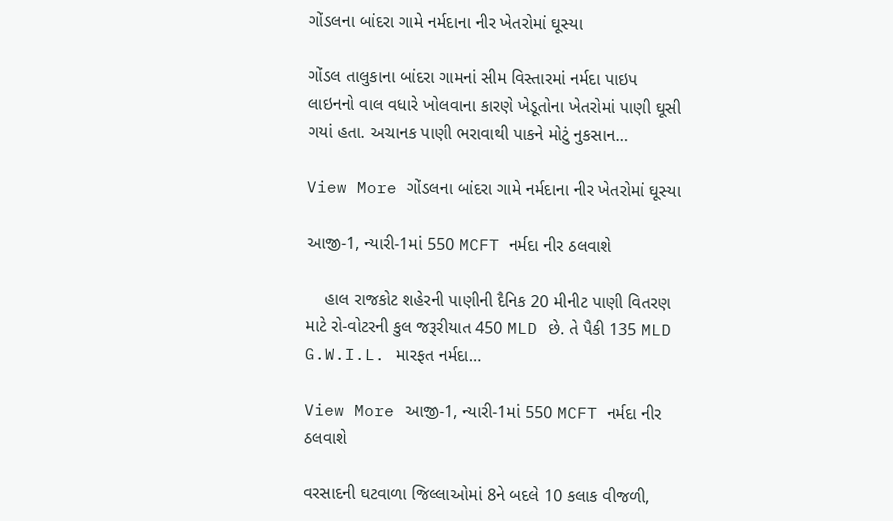ગોંડલના બાંદરા ગામે નર્મદાના નીર ખેતરોમાં ઘૂસ્યા

ગોંડલ તાલુકાના બાંદરા ગામનાં સીમ વિસ્તારમાં નર્મદા પાઇપ લાઇનનો વાલ વધારે ખોલવાના કારણે ખેડૂતોના ખેતરોમાં પાણી ઘૂસી ગયાં હતા. અચાનક પાણી ભરાવાથી પાકને મોટું નુકસાન…

View More ગોંડલના બાંદરા ગામે નર્મદાના નીર ખેતરોમાં ઘૂસ્યા

આજી-1, ન્યારી-1માં 550 MCFT નર્મદા નીર ઠલવાશે

    હાલ રાજકોટ શહેરની પાણીની દૈનિક 20 મીનીટ પાણી વિતરણ માટે રો-વોટરની કુલ જરૂરીયાત 450 MLD છે. તે પૈકી 135 MLD G.W.I.L. મારફત નર્મદા…

View More આજી-1, ન્યારી-1માં 550 MCFT નર્મદા નીર ઠલવાશે

વરસાદની ઘટવાળા જિલ્લાઓમાં 8ને બદલે 10 કલાક વીજળી,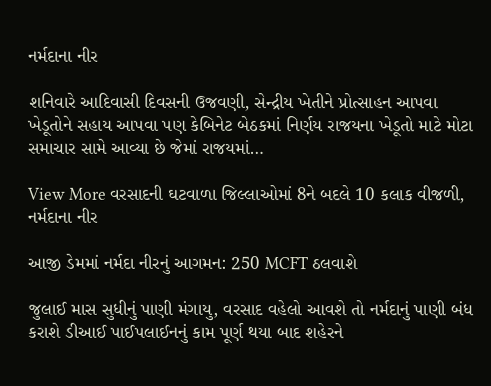નર્મદાના નીર

શનિવારે આદિવાસી દિવસની ઉજવણી, સેન્દ્રીય ખેતીને પ્રોત્સાહન આપવા ખેડૂતોને સહાય આપવા પણ કેબિનેટ બેઠકમાં નિર્ણય રાજયના ખેડૂતો માટે મોટા સમાચાર સામે આવ્યા છે જેમાં રાજયમાં…

View More વરસાદની ઘટવાળા જિલ્લાઓમાં 8ને બદલે 10 કલાક વીજળી, નર્મદાના નીર

આજી ડેમમાં નર્મદા નીરનું આગમન: 250 MCFT ઠલવાશે

જુલાઈ માસ સુધીનું પાણી મંગાયુ, વરસાદ વહેલો આવશે તો નર્મદાનું પાણી બંધ કરાશે ડીઆઈ પાઈપલાઈનનું કામ પૂર્ણ થયા બાદ શહેરને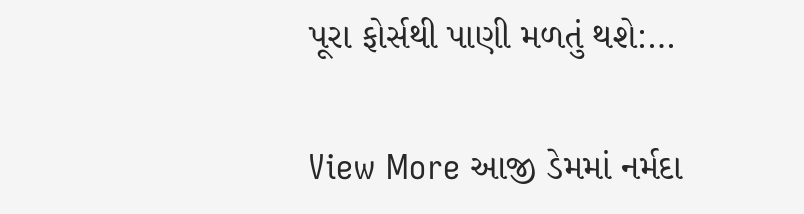પૂરા ફોર્સથી પાણી મળતું થશે:…

View More આજી ડેમમાં નર્મદા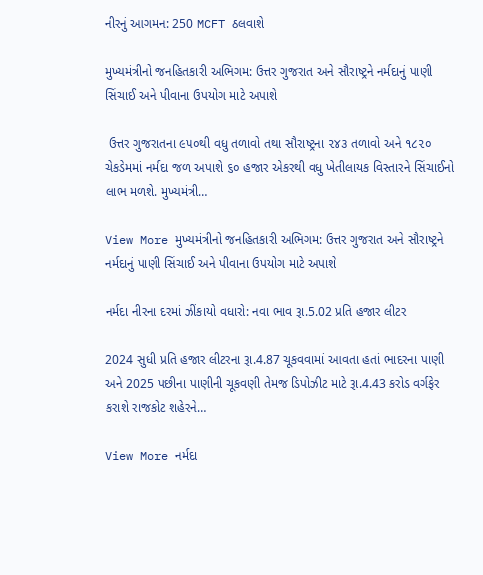નીરનું આગમન: 250 MCFT ઠલવાશે

મુખ્યમંત્રીનો જનહિતકારી અભિગમ: ઉત્તર ગુજરાત અને સૌરાષ્ટ્રને નર્મદાનું પાણી સિંચાઈ અને પીવાના ઉપયોગ માટે અપાશે

 ઉત્તર ગુજરાતના ૯૫૦થી વધુ તળાવો તથા સૌરાષ્ટ્રના ૨૪૩ તળાવો અને ૧૮૨૦ ચેકડેમમાં નર્મદા જળ અપાશે ૬૦ હજાર એકરથી વધુ ખેતીલાયક વિસ્તારને સિંચાઈનો લાભ મળશે. મુખ્યમંત્રી…

View More મુખ્યમંત્રીનો જનહિતકારી અભિગમ: ઉત્તર ગુજરાત અને સૌરાષ્ટ્રને નર્મદાનું પાણી સિંચાઈ અને પીવાના ઉપયોગ માટે અપાશે

નર્મદા નીરના દરમાં ઝીંકાયો વધારો: નવા ભાવ રૂા.5.02 પ્રતિ હજાર લીટર

2024 સુધી પ્રતિ હજાર લીટરના રૂા.4.87 ચૂકવવામાં આવતા હતાં ભાદરના પાણી અને 2025 પછીના પાણીની ચૂકવણી તેમજ ડિપોઝીટ માટે રૂા.4.43 કરોડ વર્ગફેર કરાશે રાજકોટ શહેરને…

View More નર્મદા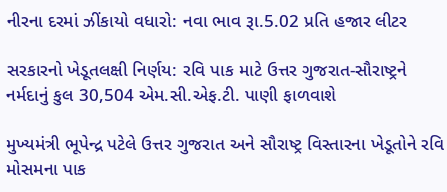નીરના દરમાં ઝીંકાયો વધારો: નવા ભાવ રૂા.5.02 પ્રતિ હજાર લીટર

સરકારનો ખેડૂતલક્ષી નિર્ણય: રવિ પાક માટે ઉત્તર ગુજરાત-સૌરાષ્ટ્રને નર્મદાનું કુલ 30,504 એમ.સી.એફ.ટી. પાણી ફાળવાશે

મુખ્યમંત્રી ભૂપેન્દ્ર પટેલે ઉત્તર ગુજરાત અને સૌરાષ્ટ્ર વિસ્તારના ખેડૂતોને રવિ મોસમના પાક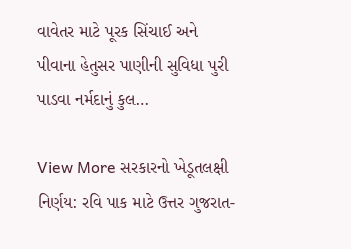વાવેતર માટે પૂરક સિંચાઈ અને પીવાના હેતુસર પાણીની સુવિધા પુરી પાડવા નર્મદાનું કુલ…

View More સરકારનો ખેડૂતલક્ષી નિર્ણય: રવિ પાક માટે ઉત્તર ગુજરાત-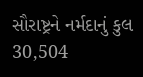સૌરાષ્ટ્રને નર્મદાનું કુલ 30,504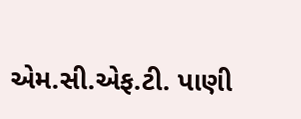એમ.સી.એફ.ટી. પાણી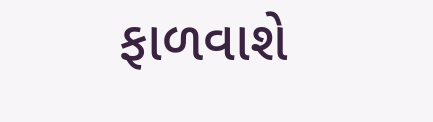ફાળવાશે